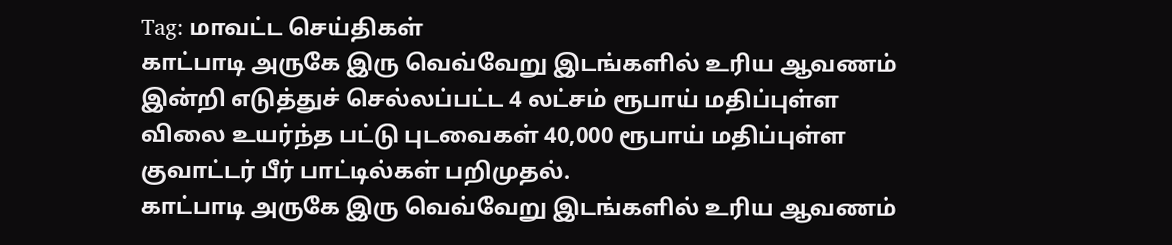Tag: மாவட்ட செய்திகள்
காட்பாடி அருகே இரு வெவ்வேறு இடங்களில் உரிய ஆவணம் இன்றி எடுத்துச் செல்லப்பட்ட 4 லட்சம் ரூபாய் மதிப்புள்ள விலை உயர்ந்த பட்டு புடவைகள் 40,000 ரூபாய் மதிப்புள்ள குவாட்டர் பீர் பாட்டில்கள் பறிமுதல்.
காட்பாடி அருகே இரு வெவ்வேறு இடங்களில் உரிய ஆவணம்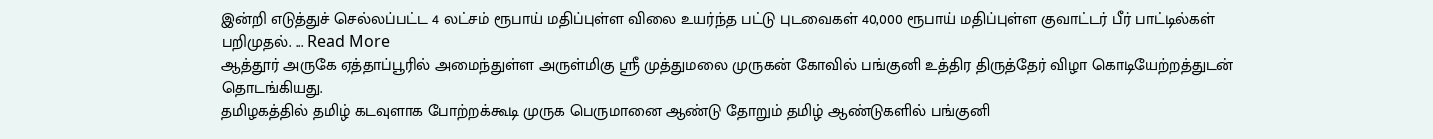இன்றி எடுத்துச் செல்லப்பட்ட 4 லட்சம் ரூபாய் மதிப்புள்ள விலை உயர்ந்த பட்டு புடவைகள் 40,000 ரூபாய் மதிப்புள்ள குவாட்டர் பீர் பாட்டில்கள் பறிமுதல். ... Read More
ஆத்தூர் அருகே ஏத்தாப்பூரில் அமைந்துள்ள அருள்மிகு ஶ்ரீ முத்துமலை முருகன் கோவில் பங்குனி உத்திர திருத்தேர் விழா கொடியேற்றத்துடன் தொடங்கியது.
தமிழகத்தில் தமிழ் கடவுளாக போற்றக்கூடி முருக பெருமானை ஆண்டு தோறும் தமிழ் ஆண்டுகளில் பங்குனி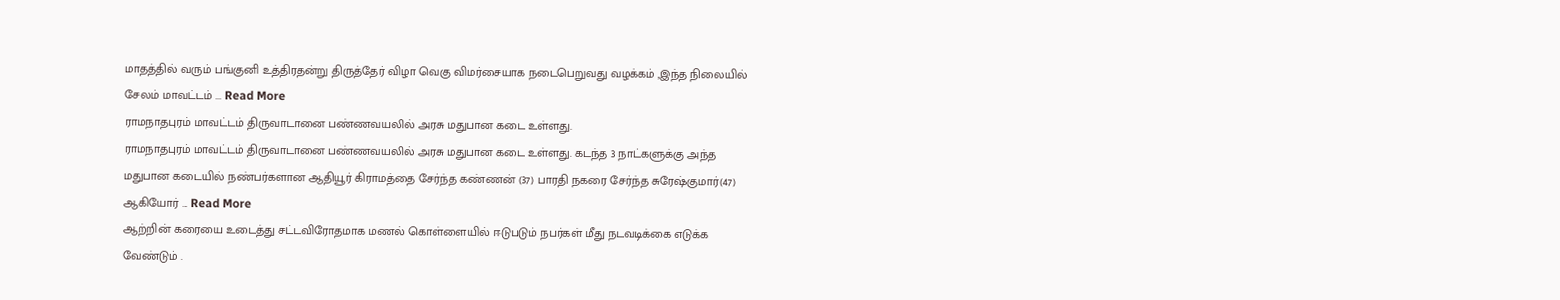மாதத்தில் வரும் பங்குனி உத்திரதன்று திருத்தேர் விழா வெகு விமர்சையாக நடைபெறுவது வழக்கம் ,இந்த நிலையில் சேலம் மாவட்டம் ... Read More
ராமநாதபுரம் மாவட்டம் திருவாடானை பண்ணவயலில் அரசு மதுபான கடை உள்ளது.
ராமநாதபுரம் மாவட்டம் திருவாடானை பண்ணவயலில் அரசு மதுபான கடை உள்ளது. கடந்த 3 நாட்களுக்கு அந்த மதுபான கடையில் நண்பர்களான ஆதியூர் கிராமத்தை சேர்ந்த கண்ணன் (37) பாரதி நகரை சேர்ந்த சுரேஷ்குமார்(47) ஆகியோர் ... Read More
ஆற்றின் கரையை உடைத்து சட்டவிரோதமாக மணல் கொள்ளையில் ஈடுபடும் நபர்கள் மீது நடவடிக்கை எடுக்க வேண்டும் .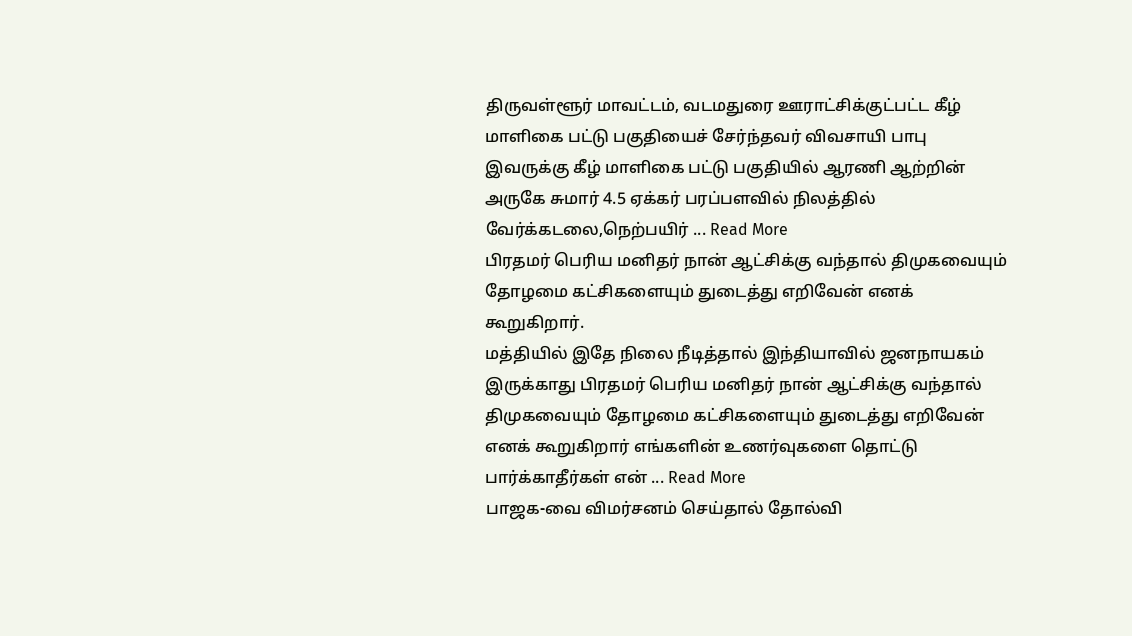திருவள்ளூர் மாவட்டம், வடமதுரை ஊராட்சிக்குட்பட்ட கீழ் மாளிகை பட்டு பகுதியைச் சேர்ந்தவர் விவசாயி பாபு இவருக்கு கீழ் மாளிகை பட்டு பகுதியில் ஆரணி ஆற்றின் அருகே சுமார் 4.5 ஏக்கர் பரப்பளவில் நிலத்தில் வேர்க்கடலை,நெற்பயிர் ... Read More
பிரதமர் பெரிய மனிதர் நான் ஆட்சிக்கு வந்தால் திமுகவையும் தோழமை கட்சிகளையும் துடைத்து எறிவேன் எனக் கூறுகிறார்.
மத்தியில் இதே நிலை நீடித்தால் இந்தியாவில் ஜனநாயகம் இருக்காது பிரதமர் பெரிய மனிதர் நான் ஆட்சிக்கு வந்தால் திமுகவையும் தோழமை கட்சிகளையும் துடைத்து எறிவேன் எனக் கூறுகிறார் எங்களின் உணர்வுகளை தொட்டு பார்க்காதீர்கள் என் ... Read More
பாஜக-வை விமர்சனம் செய்தால் தோல்வி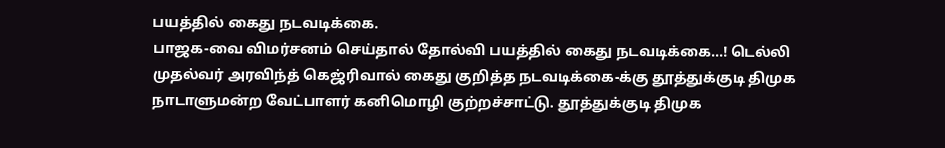பயத்தில் கைது நடவடிக்கை.
பாஜக-வை விமர்சனம் செய்தால் தோல்வி பயத்தில் கைது நடவடிக்கை...! டெல்லி முதல்வர் அரவிந்த் கெஜ்ரிவால் கைது குறித்த நடவடிக்கை-க்கு தூத்துக்குடி திமுக நாடாளுமன்ற வேட்பாளர் கனிமொழி குற்றச்சாட்டு. தூத்துக்குடி திமுக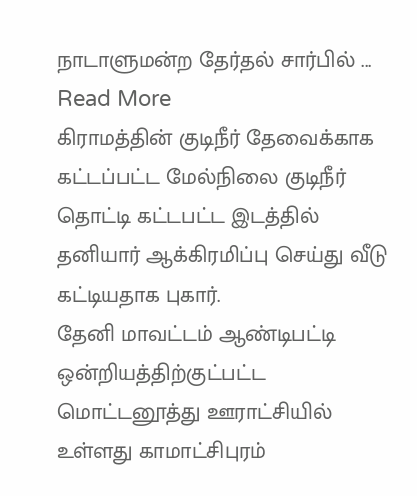நாடாளுமன்ற தேர்தல் சார்பில் ... Read More
கிராமத்தின் குடிநீர் தேவைக்காக கட்டப்பட்ட மேல்நிலை குடிநீர் தொட்டி கட்டபட்ட இடத்தில் தனியார் ஆக்கிரமிப்பு செய்து வீடு கட்டியதாக புகார்.
தேனி மாவட்டம் ஆண்டிபட்டி ஒன்றியத்திற்குட்பட்ட மொட்டனூத்து ஊராட்சியில் உள்ளது காமாட்சிபுரம்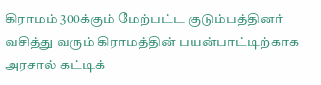கிராமம் 300க்கும் மேற்பட்ட குடும்பத்தினர் வசித்து வரும் கிராமத்தின் பயன்பாட்டிற்காக அரசால் கட்டிக்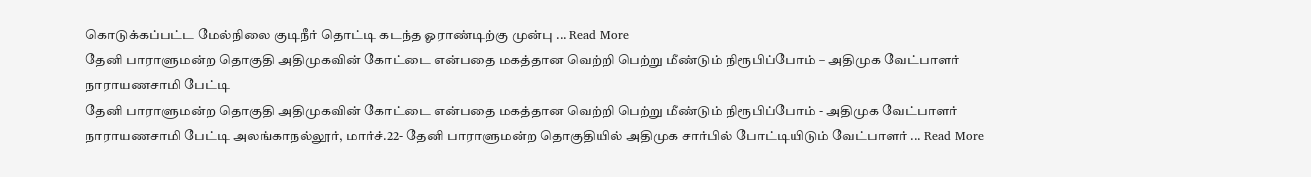கொடுக்கப்பட்ட மேல்நிலை குடிநீர் தொட்டி கடந்த ஓராண்டிற்கு முன்பு ... Read More
தேனி பாராளுமன்ற தொகுதி அதிமுகவின் கோட்டை என்பதை மகத்தான வெற்றி பெற்று மீண்டும் நிரூபிப்போம் – அதிமுக வேட்பாளர் நாராயணசாமி பேட்டி
தேனி பாராளுமன்ற தொகுதி அதிமுகவின் கோட்டை என்பதை மகத்தான வெற்றி பெற்று மீண்டும் நிரூபிப்போம் - அதிமுக வேட்பாளர் நாராயணசாமி பேட்டி அலங்காநல்லூர், மார்ச்.22- தேனி பாராளுமன்ற தொகுதியில் அதிமுக சார்பில் போட்டியிடும் வேட்பாளர் ... Read More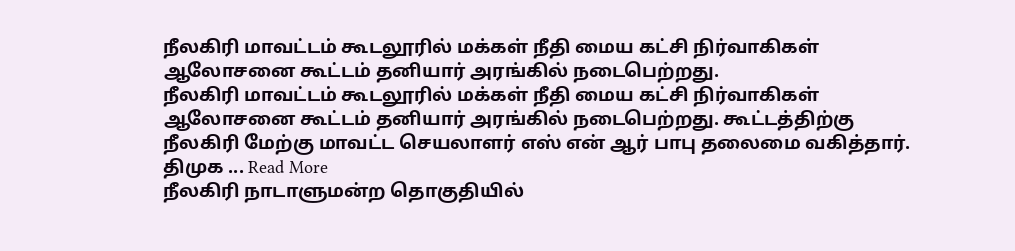நீலகிரி மாவட்டம் கூடலூரில் மக்கள் நீதி மைய கட்சி நிர்வாகிகள் ஆலோசனை கூட்டம் தனியார் அரங்கில் நடைபெற்றது.
நீலகிரி மாவட்டம் கூடலூரில் மக்கள் நீதி மைய கட்சி நிர்வாகிகள் ஆலோசனை கூட்டம் தனியார் அரங்கில் நடைபெற்றது. கூட்டத்திற்கு நீலகிரி மேற்கு மாவட்ட செயலாளர் எஸ் என் ஆர் பாபு தலைமை வகித்தார். திமுக ... Read More
நீலகிரி நாடாளுமன்ற தொகுதியில்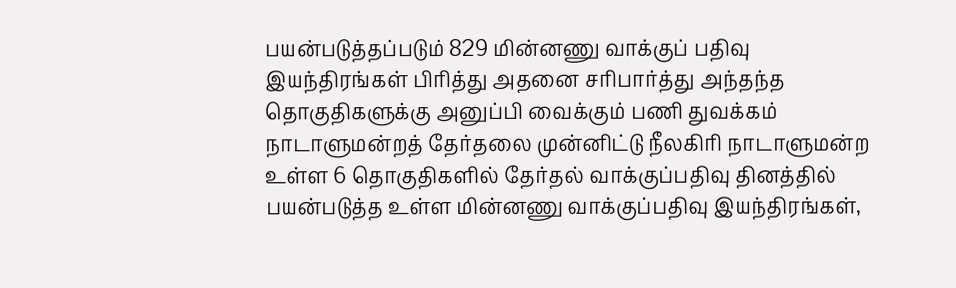பயன்படுத்தப்படும் 829 மின்னணு வாக்குப் பதிவு இயந்திரங்கள் பிரித்து அதனை சரிபார்த்து அந்தந்த தொகுதிகளுக்கு அனுப்பி வைக்கும் பணி துவக்கம்
நாடாளுமன்றத் தேர்தலை முன்னிட்டு நீலகிரி நாடாளுமன்ற உள்ள 6 தொகுதிகளில் தேர்தல் வாக்குப்பதிவு தினத்தில் பயன்படுத்த உள்ள மின்னணு வாக்குப்பதிவு இயந்திரங்கள்,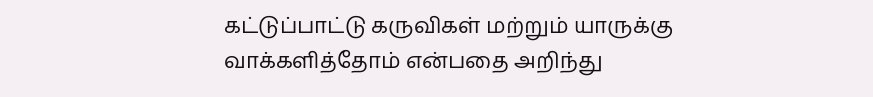கட்டுப்பாட்டு கருவிகள் மற்றும் யாருக்கு வாக்களித்தோம் என்பதை அறிந்து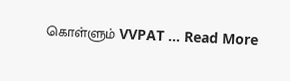கொள்ளும் VVPAT ... Read More